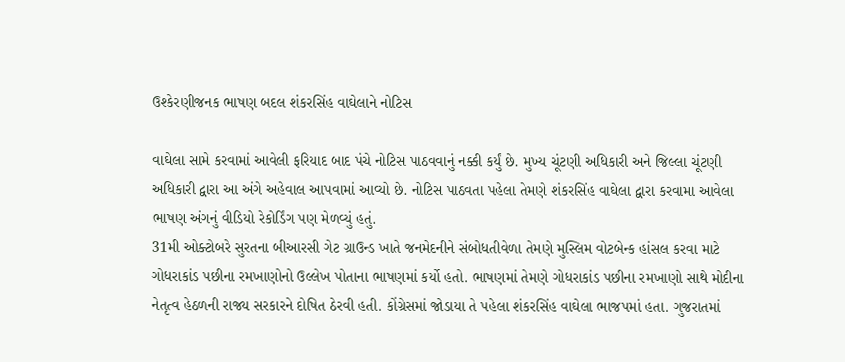ઉશ્કેરણીજનક ભાષણ બદલ શંકરસિંહ વાઘેલાને નોટિસ

વાઘેલા સામે કરવામાં આવેલી ફરિયાદ બાદ પંચે નોટિસ પાઠવવાનું નક્કી કર્યું છે. મુખ્ય ચૂંટણી અધિકારી અને જિલ્લા ચૂંટણી અધિકારી દ્વારા આ અંગે અહેવાલ આપવામાં આવ્યો છે. નોટિસ પાઠવતા પહેલા તેમણે શંકરસિંહ વાઘેલા દ્વારા કરવામા આવેલા ભાષણ અંગનું વીડિયો રેકોર્ડિંગ પણ મેળવ્યું હતું.
31મી ઓક્ટોબરે સુરતના બીઆરસી ગેટ ગ્રાઉન્ડ ખાતે જનમેદનીને સંબોધતીવેળા તેમણે મુસ્લિમ વોટબેન્ક હાંસલ કરવા માટે ગોધરાકાંડ પછીના રમખાણોનો ઉલ્લેખ પોતાના ભાષણમાં કર્યો હતો. ભાષણમાં તેમણે ગોધરાકાંડ પછીના રમખાણો સાથે મોદીના નેતૃત્વ હેઠળની રાજ્ય સરકારને દોષિત ઠેરવી હતી. કોંગ્રેસમાં જોડાયા તે પહેલા શંકરસિંહ વાઘેલા ભાજપમાં હતા. ગુજરાતમાં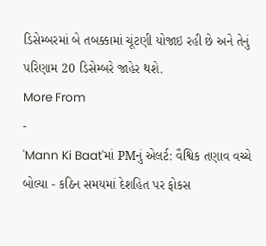ડિસેમ્બરમાં બે તબક્કામાં ચૂંટણી યોજાઇ રહી છે અને તેનું પરિણામ 20 ડિસેમ્બરે જાહેર થશે.
More From
-
'Mann Ki Baat'માં PMનું એલર્ટ: વૈશ્વિક તણાવ વચ્ચે બોલ્યા - કઠિન સમયમાં દેશહિત પર ફોકસ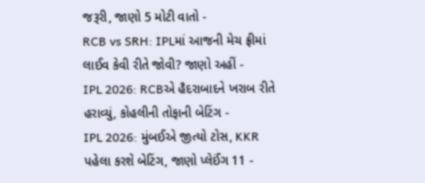જરૂરી, જાણો 5 મોટી વાતો -
RCB vs SRH: IPLમાં આજની મેચ ફ્રીમાં લાઈવ કેવી રીતે જોવી? જાણો અહીં -
IPL 2026: RCBએ હૈદરાબાદને ખરાબ રીતે હરાવ્યું, કોહલીની તોફાની બેટિંગ -
IPL 2026: મુંબઈએ જીત્યો ટોસ, KKR પહેલા કરશે બેટિંગ, જાણો પ્લેઈંગ 11 -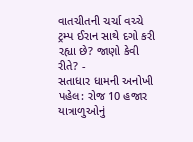વાતચીતની ચર્ચા વચ્ચે ટ્રમ્પ ઈરાન સાથે દગો કરી રહ્યા છે? જાણો કેવી રીતે? -
સતાધાર ધામની અનોખી પહેલ: રોજ 10 હજાર યાત્રાળુઓનું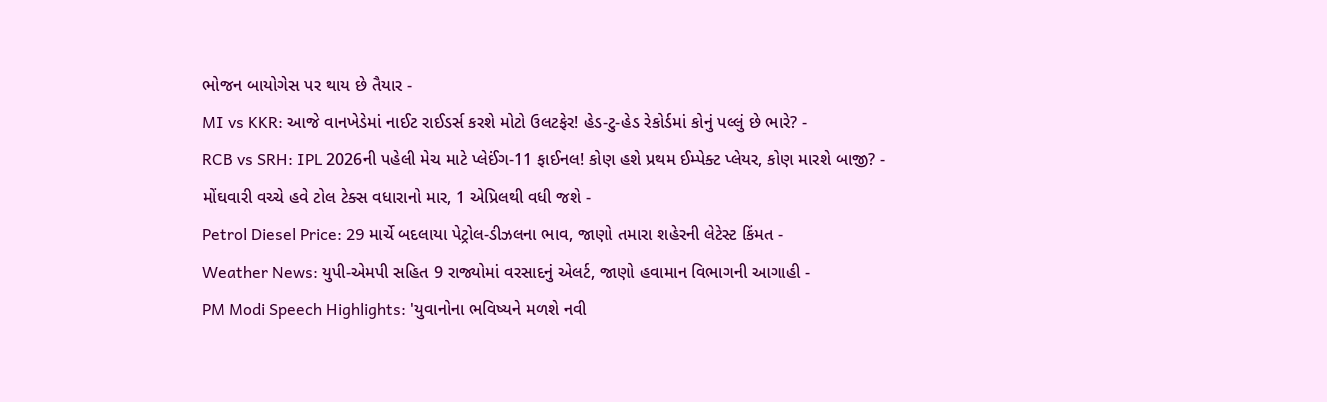ભોજન બાયોગેસ પર થાય છે તૈયાર -
MI vs KKR: આજે વાનખેડેમાં નાઈટ રાઈડર્સ કરશે મોટો ઉલટફેર! હેડ-ટુ-હેડ રેકોર્ડમાં કોનું પલ્લું છે ભારે? -
RCB vs SRH: IPL 2026ની પહેલી મેચ માટે પ્લેઈંગ-11 ફાઈનલ! કોણ હશે પ્રથમ ઈમ્પેક્ટ પ્લેયર, કોણ મારશે બાજી? -
મોંઘવારી વચ્ચે હવે ટોલ ટેક્સ વધારાનો માર, 1 એપ્રિલથી વધી જશે -
Petrol Diesel Price: 29 માર્ચે બદલાયા પેટ્રોલ-ડીઝલના ભાવ, જાણો તમારા શહેરની લેટેસ્ટ કિંમત -
Weather News: યુપી-એમપી સહિત 9 રાજ્યોમાં વરસાદનું એલર્ટ, જાણો હવામાન વિભાગની આગાહી -
PM Modi Speech Highlights: 'યુવાનોના ભવિષ્યને મળશે નવી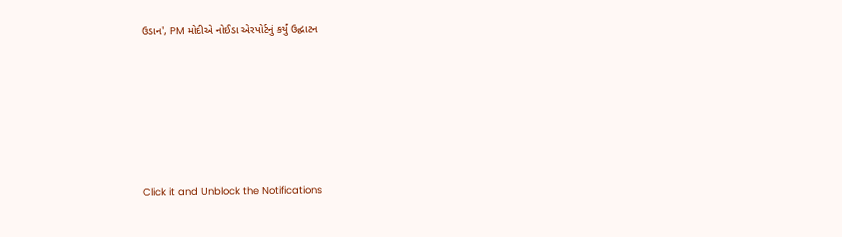ઉડાન', PM મોદીએ નોઈડા એરપોર્ટનું કર્યું ઉદ્ઘાટન






Click it and Unblock the Notifications